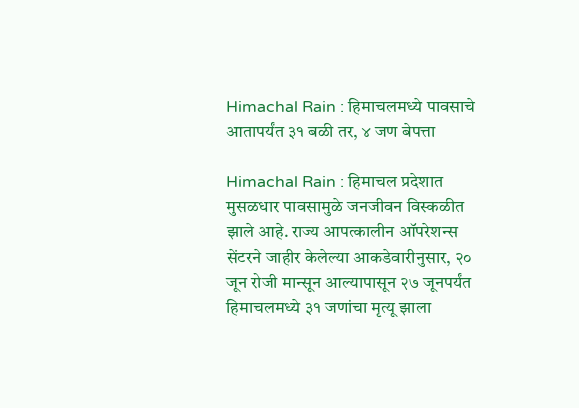Himachal Rain : हिमाचलमध्ये पावसाचे आतापर्यंत ३१ बळी तर, ४ जण बेपत्ता

Himachal Rain : हिमाचल प्रदेशात मुसळधार पावसामुळे जनजीवन विस्कळीत झाले आहे. राज्य आपत्कालीन ऑपरेशन्स सेंटरने जाहीर केलेल्या आकडेवारीनुसार, २० जून रोजी मान्सून आल्यापासून २७ जूनपर्यंत हिमाचलमध्ये ३१ जणांचा मृत्यू झाला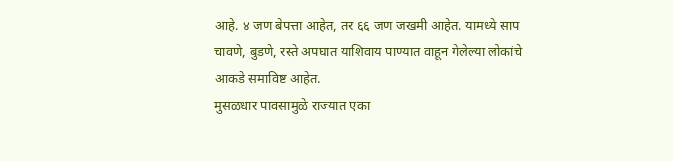आहे. ४ जण बेपत्ता आहेत, तर ६६ जण जखमी आहेत. यामध्ये साप चावणे, बुडणे, रस्ते अपघात याशिवाय पाण्यात वाहून गेलेल्या लोकांचे आकडे समाविष्ट आहेत.
मुसळधार पावसामुळे राज्यात एका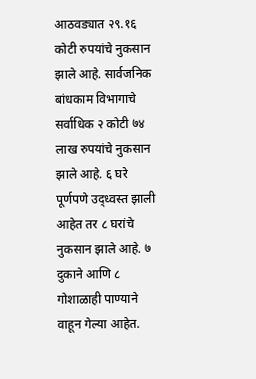आठवड्यात २९.१६ कोटी रुपयांचे नुकसान झाले आहे. सार्वजनिक बांधकाम विभागाचे सर्वाधिक २ कोटी ७४ लाख रुपयांचे नुकसान झाले आहे. ६ घरे पूर्णपणे उद्ध्वस्त झाली आहेत तर ८ घरांचे नुकसान झाले आहे. ७ दुकाने आणि ८ गोशाळाही पाण्याने वाहून गेल्या आहेत.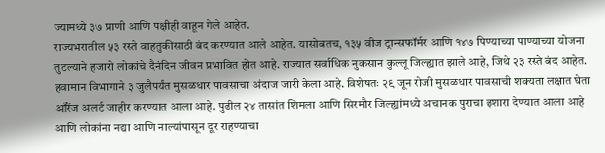ज्यामध्ये ३७ प्राणी आणि पक्षीही वाहून गेले आहेत.
राज्यभरातील ५३ रस्ते वाहतुकीसाठी बंद करण्यात आले आहेत. यासोबतच, १३५ वीज ट्रान्सफॉर्मर आणि १४७ पिण्याच्या पाण्याच्या योजना तुटल्याने हजारो लोकांचे दैनंदिन जीवन प्रभावित होत आहे. राज्यात सर्वाधिक नुकसान कुल्लू जिल्ह्यात झाले आहे, जिथे २३ रस्ते बंद आहेत.
हवामान विभागाने ३ जुलैपर्यंत मुसळधार पावसाचा अंदाज जारी केला आहे. विशेषतः २९ जून रोजी मुसळधार पावसाची शक्यता लक्षात घेता ऑरेंज अलर्ट जाहीर करण्यात आला आहे. पुढील २४ तासांत शिमला आणि सिरमौर जिल्ह्यांमध्ये अचानक पुराचा इशारा देण्यात आला आहे आणि लोकांना नद्या आणि नाल्यांपासून दूर राहण्याचा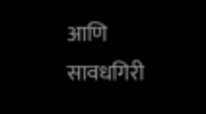आणि सावधगिरी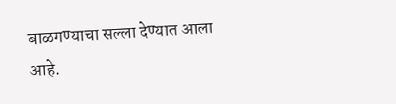बाळगण्याचा सल्ला देण्यात आला आहे.